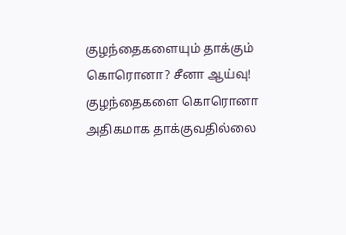குழந்தைகளையும் தாக்கும் கொரொனா? சீனா ஆய்வு!
குழந்தைகளை கொரொனா அதிகமாக தாக்குவதில்லை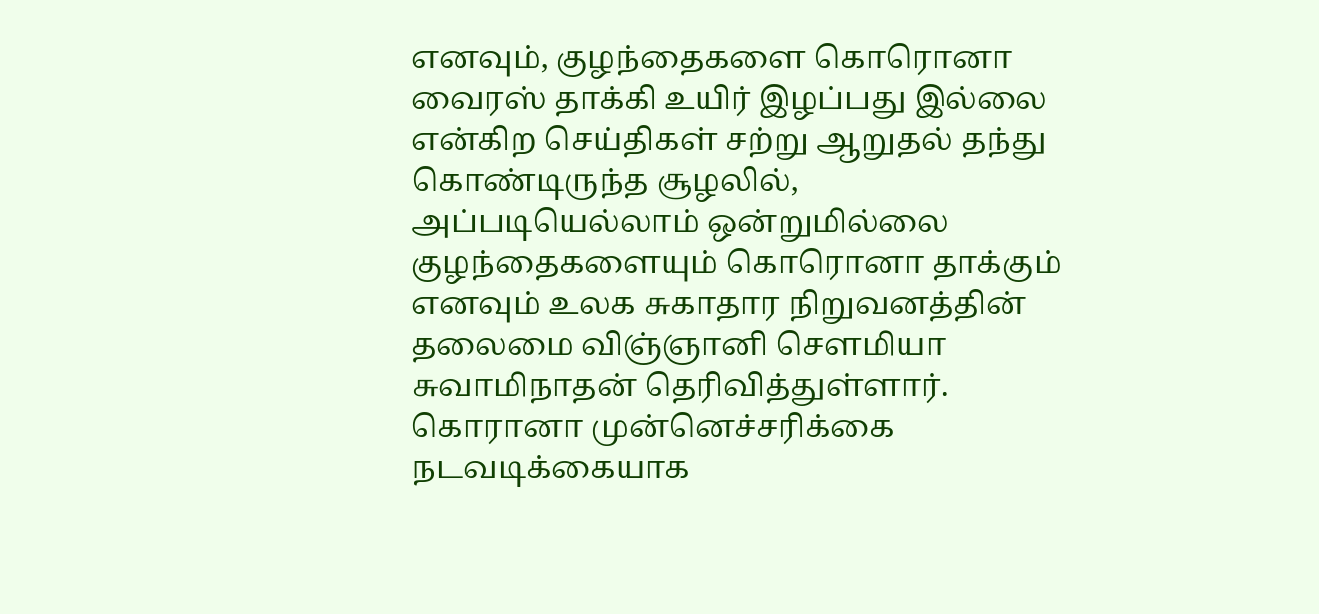எனவும், குழந்தைகளை கொரொனா வைரஸ் தாக்கி உயிர் இழப்பது இல்லை என்கிற செய்திகள் சற்று ஆறுதல் தந்து கொண்டிருந்த சூழலில், அப்படியெல்லாம் ஒன்றுமில்லை குழந்தைகளையும் கொரொனா தாக்கும் எனவும் உலக சுகாதார நிறுவனத்தின் தலைமை விஞ்ஞானி சௌமியா சுவாமிநாதன் தெரிவித்துள்ளார்.
கொரானா முன்னெச்சரிக்கை நடவடிக்கையாக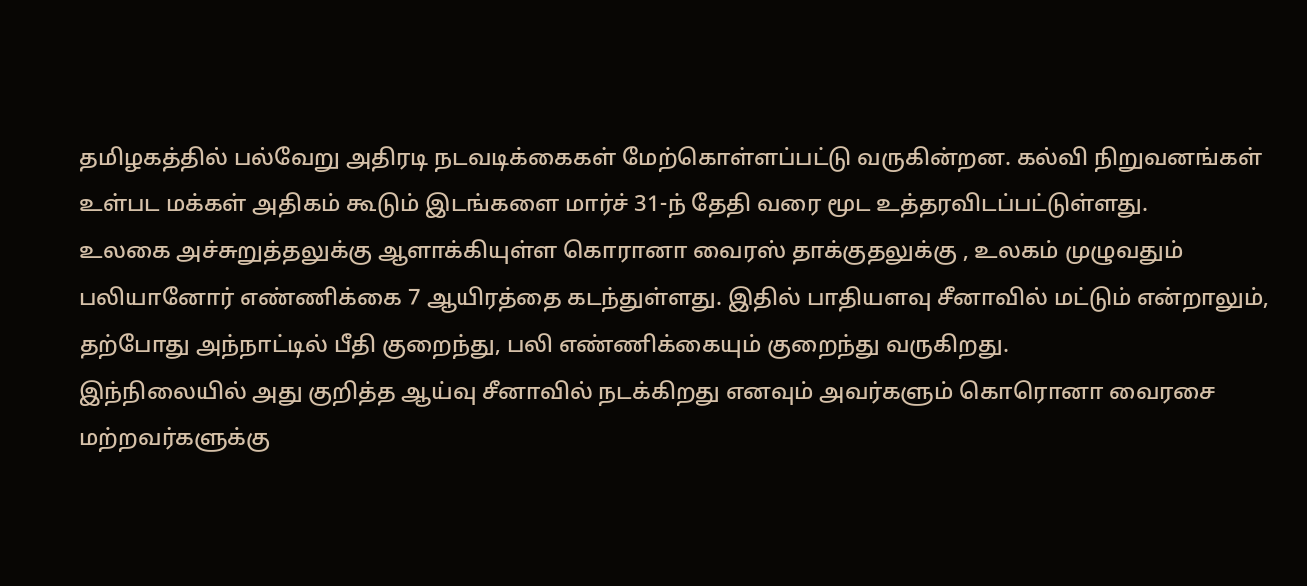தமிழகத்தில் பல்வேறு அதிரடி நடவடிக்கைகள் மேற்கொள்ளப்பட்டு வருகின்றன. கல்வி நிறுவனங்கள் உள்பட மக்கள் அதிகம் கூடும் இடங்களை மார்ச் 31-ந் தேதி வரை மூட உத்தரவிடப்பட்டுள்ளது.
உலகை அச்சுறுத்தலுக்கு ஆளாக்கியுள்ள கொரானா வைரஸ் தாக்குதலுக்கு , உலகம் முழுவதும் பலியானோர் எண்ணிக்கை 7 ஆயிரத்தை கடந்துள்ளது. இதில் பாதியளவு சீனாவில் மட்டும் என்றாலும், தற்போது அந்நாட்டில் பீதி குறைந்து, பலி எண்ணிக்கையும் குறைந்து வருகிறது.
இந்நிலையில் அது குறித்த ஆய்வு சீனாவில் நடக்கிறது எனவும் அவர்களும் கொரொனா வைரசை மற்றவர்களுக்கு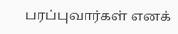பரப்புவார்கள் எனக்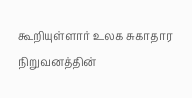கூறியுள்ளார் உலக சுகாதார நிறுவனத்தின்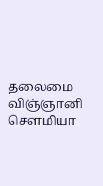தலைமை விஞ்ஞானி சௌமியா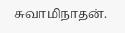சுவாமிநாதன்.